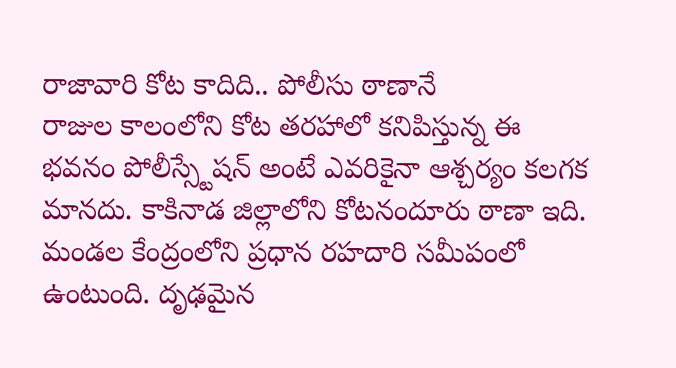రాజావారి కోట కాదిది.. పోలీసు ఠాణానే
రాజుల కాలంలోని కోట తరహాలో కనిపిస్తున్న ఈ భవనం పోలీస్స్టేషన్ అంటే ఎవరికైనా ఆశ్చర్యం కలగక మానదు. కాకినాడ జిల్లాలోని కోటనందూరు ఠాణా ఇది. మండల కేంద్రంలోని ప్రధాన రహదారి సమీపంలో ఉంటుంది. దృఢమైన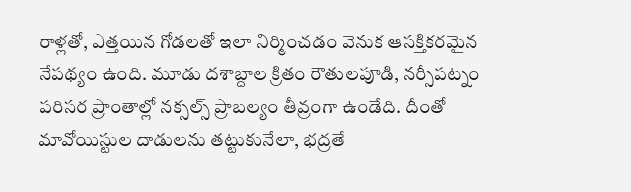రాళ్లతో, ఎత్తయిన గోడలతో ఇలా నిర్మించడం వెనుక ఆసక్తికరమైన నేపథ్యం ఉంది. మూడు దశాబ్దాల క్రితం రౌతులపూడి, నర్సీపట్నం పరిసర ప్రాంతాల్లో నక్సల్స్ ప్రాబల్యం తీవ్రంగా ఉండేది. దీంతో మావోయిస్టుల దాడులను తట్టుకునేలా, భద్రతే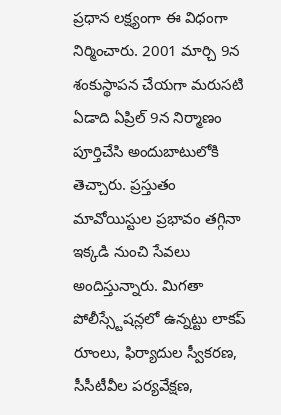ప్రధాన లక్ష్యంగా ఈ విధంగా నిర్మించారు. 2001 మార్చి 9న శంకుస్థాపన చేయగా మరుసటి ఏడాది ఏప్రిల్ 9న నిర్మాణం పూర్తిచేసి అందుబాటులోకి తెచ్చారు. ప్రస్తుతం మావోయిస్టుల ప్రభావం తగ్గినా ఇక్కడి నుంచి సేవలు అందిస్తున్నారు. మిగతా పోలీస్స్టేషన్లలో ఉన్నట్టు లాకప్ రూంలు, ఫిర్యాదుల స్వీకరణ, సీసీటీవీల పర్యవేక్షణ,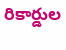రికార్డుల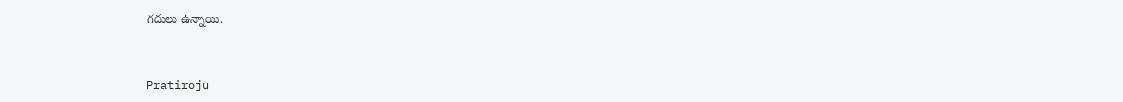గదులు ఉన్నాయి.


Pratiroju